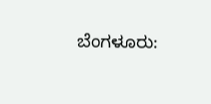ಬೆಂಗಳೂರು: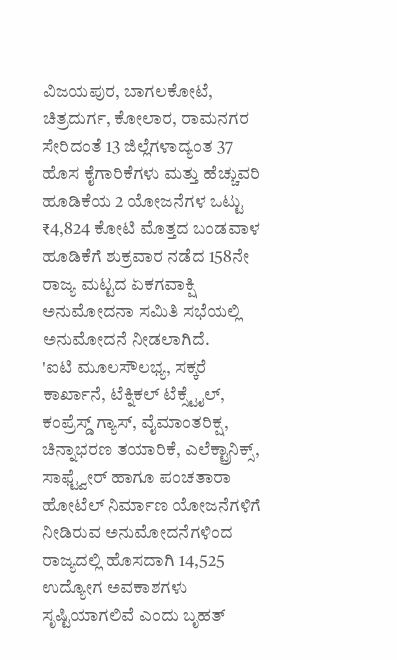ವಿಜಯಪುರ, ಬಾಗಲಕೋಟೆ, ಚಿತ್ರದುರ್ಗ, ಕೋಲಾರ, ರಾಮನಗರ ಸೇರಿದಂತೆ 13 ಜಿಲ್ಲೆಗಳಾದ್ಯಂತ 37 ಹೊಸ ಕೈಗಾರಿಕೆಗಳು ಮತ್ತು ಹೆಚ್ಚುವರಿ ಹೂಡಿಕೆಯ 2 ಯೋಜನೆಗಳ ಒಟ್ಟು ₹4,824 ಕೋಟಿ ಮೊತ್ತದ ಬಂಡವಾಳ ಹೂಡಿಕೆಗೆ ಶುಕ್ರವಾರ ನಡೆದ 158ನೇ ರಾಜ್ಯ ಮಟ್ಟದ ಏಕಗವಾಕ್ಷಿ ಅನುಮೋದನಾ ಸಮಿತಿ ಸಭೆಯಲ್ಲಿ ಅನುಮೋದನೆ ನೀಡಲಾಗಿದೆ.
'ಐಟಿ ಮೂಲಸೌಲಭ್ಯ, ಸಕ್ಕರೆ ಕಾರ್ಖಾನೆ, ಟೆಕ್ನಿಕಲ್ ಟೆಕ್ಸ್ಟೈಲ್, ಕಂಪ್ರೆಸ್ಡ್ ಗ್ಯಾಸ್, ವೈಮಾಂತರಿಕ್ಷ, ಚಿನ್ನಾಭರಣ ತಯಾರಿಕೆ, ಎಲೆಕ್ಟ್ರಾನಿಕ್ಸ್, ಸಾಫ್ಟ್ವೇರ್ ಹಾಗೂ ಪಂಚತಾರಾ ಹೋಟೆಲ್ ನಿರ್ಮಾಣ ಯೋಜನೆಗಳಿಗೆ ನೀಡಿರುವ ಅನುಮೋದನೆಗಳಿಂದ ರಾಜ್ಯದಲ್ಲಿ ಹೊಸದಾಗಿ 14,525 ಉದ್ಯೋಗ ಅವಕಾಶಗಳು ಸೃಷ್ಟಿಯಾಗಲಿವೆ ಎಂದು ಬೃಹತ್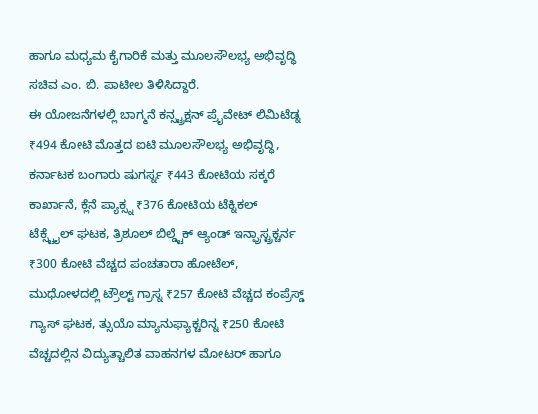ಹಾಗೂ ಮಧ್ಯಮ ಕೈಗಾರಿಕೆ ಮತ್ತು ಮೂಲಸೌಲಭ್ಯ ಅಭಿವೃದ್ಧಿ ಸಚಿವ ಎಂ. ಬಿ. ಪಾಟೀಲ ತಿಳಿಸಿದ್ದಾರೆ.
ಈ ಯೋಜನೆಗಳಲ್ಲಿ ಬಾಗ್ಮನೆ ಕನ್ಸ್ಟ್ರಕ್ಷನ್ ಪ್ರೈವೇಟ್ ಲಿಮಿಟೆಡ್ನ ₹494 ಕೋಟಿ ಮೊತ್ತದ ಐಟಿ ಮೂಲಸೌಲಭ್ಯ ಅಭಿವೃದ್ಧಿ, ಕರ್ನಾಟಕ ಬಂಗಾರು ಷುಗರ್ಸ್ನ ₹443 ಕೋಟಿಯ ಸಕ್ಕರೆ ಕಾರ್ಖಾನೆ, ಕ್ಲೆನೆ ಪ್ಯಾಕ್ಸ್ನ ₹376 ಕೋಟಿಯ ಟೆಕ್ನಿಕಲ್ ಟೆಕ್ಸ್ಟೈಲ್ ಘಟಕ, ತ್ರಿಶೂಲ್ ಬಿಲ್ಡ್ಟೆಕ್ ಆ್ಯಂಡ್ ಇನ್ಫ್ರಾಸ್ಟ್ರಕ್ಚರ್ನ ₹300 ಕೋಟಿ ವೆಚ್ಚದ ಪಂಚತಾರಾ ಹೋಟೆಲ್, ಮುಧೋಳದಲ್ಲಿ ಟ್ರೌಲ್ಟ್ ಗ್ರಾಸ್ನ ₹257 ಕೋಟಿ ವೆಚ್ಚದ ಕಂಪ್ರೆಸ್ಡ್ ಗ್ಯಾಸ್ ಘಟಕ, ತ್ಸುಯೊ ಮ್ಯಾನುಫ್ಯಾಕ್ಚರಿನ್ನ ₹250 ಕೋಟಿ ವೆಚ್ಚದಲ್ಲಿನ ವಿದ್ಯುತ್ಚಾಲಿತ ವಾಹನಗಳ ಮೋಟರ್ ಹಾಗೂ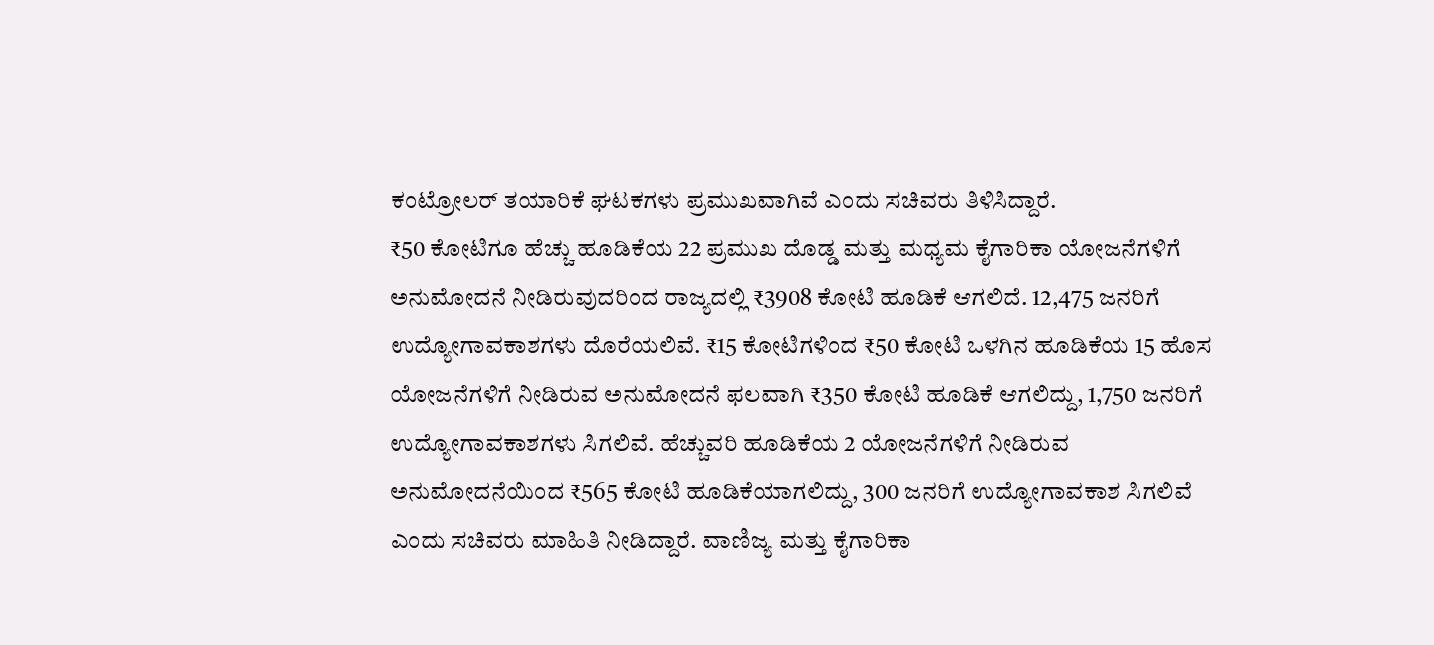ಕಂಟ್ರೋಲರ್ ತಯಾರಿಕೆ ಘಟಕಗಳು ಪ್ರಮುಖವಾಗಿವೆ ಎಂದು ಸಚಿವರು ತಿಳಿಸಿದ್ದಾರೆ.
₹50 ಕೋಟಿಗೂ ಹೆಚ್ಚು ಹೂಡಿಕೆಯ 22 ಪ್ರಮುಖ ದೊಡ್ಡ ಮತ್ತು ಮಧ್ಯಮ ಕೈಗಾರಿಕಾ ಯೋಜನೆಗಳಿಗೆ ಅನುಮೋದನೆ ನೀಡಿರುವುದರಿಂದ ರಾಜ್ಯದಲ್ಲಿ ₹3908 ಕೋಟಿ ಹೂಡಿಕೆ ಆಗಲಿದೆ. 12,475 ಜನರಿಗೆ ಉದ್ಯೋಗಾವಕಾಶಗಳು ದೊರೆಯಲಿವೆ. ₹15 ಕೋಟಿಗಳಿಂದ ₹50 ಕೋಟಿ ಒಳಗಿನ ಹೂಡಿಕೆಯ 15 ಹೊಸ ಯೋಜನೆಗಳಿಗೆ ನೀಡಿರುವ ಅನುಮೋದನೆ ಫಲವಾಗಿ ₹350 ಕೋಟಿ ಹೂಡಿಕೆ ಆಗಲಿದ್ದು, 1,750 ಜನರಿಗೆ ಉದ್ಯೋಗಾವಕಾಶಗಳು ಸಿಗಲಿವೆ. ಹೆಚ್ಚುವರಿ ಹೂಡಿಕೆಯ 2 ಯೋಜನೆಗಳಿಗೆ ನೀಡಿರುವ ಅನುಮೋದನೆಯಿಂದ ₹565 ಕೋಟಿ ಹೂಡಿಕೆಯಾಗಲಿದ್ದು, 300 ಜನರಿಗೆ ಉದ್ಯೋಗಾವಕಾಶ ಸಿಗಲಿವೆ ಎಂದು ಸಚಿವರು ಮಾಹಿತಿ ನೀಡಿದ್ದಾರೆ. ವಾಣಿಜ್ಯ ಮತ್ತು ಕೈಗಾರಿಕಾ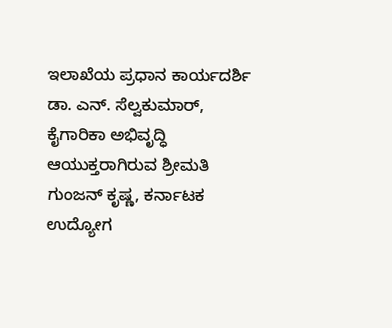ಇಲಾಖೆಯ ಪ್ರಧಾನ ಕಾರ್ಯದರ್ಶಿ ಡಾ. ಎನ್. ಸೆಲ್ವಕುಮಾರ್, ಕೈಗಾರಿಕಾ ಅಭಿವೃದ್ಧಿ ಆಯುಕ್ತರಾಗಿರುವ ಶ್ರೀಮತಿ ಗುಂಜನ್ ಕೃಷ್ಣ, ಕರ್ನಾಟಕ ಉದ್ಯೋಗ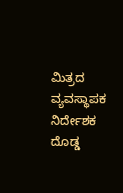ಮಿತ್ರದ ವ್ಯವಸ್ಥಾಪಕ ನಿರ್ದೇಶಕ ದೊಡ್ಡ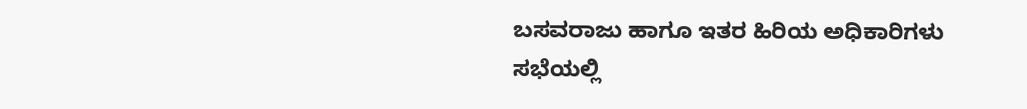ಬಸವರಾಜು ಹಾಗೂ ಇತರ ಹಿರಿಯ ಅಧಿಕಾರಿಗಳು ಸಭೆಯಲ್ಲಿ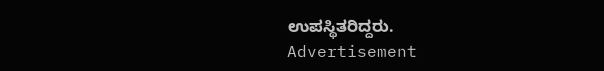ಉಪಸ್ಥಿತರಿದ್ದರು.
Advertisement